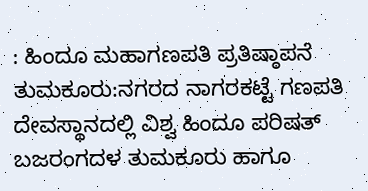: ಹಿಂದೂ ಮಹಾಗಣಪತಿ ಪ್ರತಿಷ್ಠಾಪನೆ
ತುಮಕೂರು:ನಗರದ ನಾಗರಕಟ್ಟೆ ಗಣಪತಿ ದೇವಸ್ಥಾನದಲ್ಲಿ ವಿಶ್ವ ಹಿಂದೂ ಪರಿಷತ್ ಬಜರಂಗದಳ ತುಮಕೂರು ಹಾಗೂ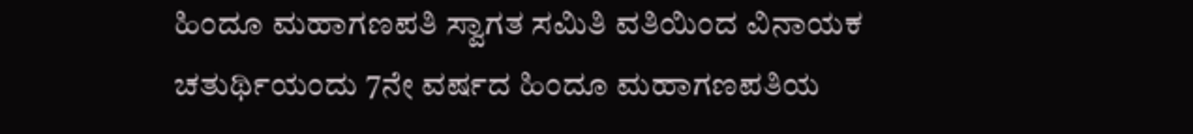ಹಿಂದೂ ಮಹಾಗಣಪತಿ ಸ್ವಾಗತ ಸಮಿತಿ ವತಿಯಿಂದ ವಿನಾಯಕ ಚತುರ್ಥಿಯಂದು 7ನೇ ವರ್ಷದ ಹಿಂದೂ ಮಹಾಗಣಪತಿಯ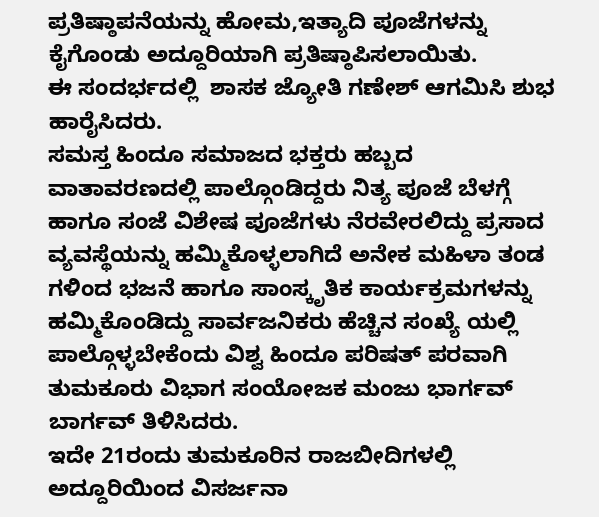ಪ್ರತಿಷ್ಠಾಪನೆಯನ್ನು ಹೋಮ,ಇತ್ಯಾದಿ ಪೂಜೆಗಳನ್ನು ಕೈಗೊಂಡು ಅದ್ದೂರಿಯಾಗಿ ಪ್ರತಿಷ್ಠಾಪಿಸಲಾಯಿತು.
ಈ ಸಂದರ್ಭದಲ್ಲಿ  ಶಾಸಕ ಜ್ಯೋತಿ ಗಣೇಶ್ ಆಗಮಿಸಿ ಶುಭ ಹಾರೈಸಿದರು.
ಸಮಸ್ತ ಹಿಂದೂ ಸಮಾಜದ ಭಕ್ತರು ಹಬ್ಬದ ವಾತಾವರಣದಲ್ಲಿ ಪಾಲ್ಗೊಂಡಿದ್ದರು ನಿತ್ಯ ಪೂಜೆ ಬೆಳಗ್ಗೆ ಹಾಗೂ ಸಂಜೆ ವಿಶೇಷ ಪೂಜೆಗಳು ನೆರವೇರಲಿದ್ದು ಪ್ರಸಾದ ವ್ಯವಸ್ಥೆಯನ್ನು ಹಮ್ಮಿಕೊಳ್ಳಲಾಗಿದೆ ಅನೇಕ ಮಹಿಳಾ ತಂಡ ಗಳಿಂದ ಭಜನೆ ಹಾಗೂ ಸಾಂಸ್ಕೃತಿಕ ಕಾರ್ಯಕ್ರಮಗಳನ್ನು ಹಮ್ಮಿಕೊಂಡಿದ್ದು ಸಾರ್ವಜನಿಕರು ಹೆಚ್ಚಿನ ಸಂಖ್ಯೆ ಯಲ್ಲಿ ಪಾಲ್ಗೊಳ್ಳಬೇಕೆಂದು ವಿಶ್ವ ಹಿಂದೂ ಪರಿಷತ್ ಪರವಾಗಿ ತುಮಕೂರು ವಿಭಾಗ ಸಂಯೋಜಕ ಮಂಜು ಭಾರ್ಗವ್ ಬಾರ್ಗವ್ ತಿಳಿಸಿದರು.
ಇದೇ 21ರಂದು ತುಮಕೂರಿನ ರಾಜಬೀದಿಗಳಲ್ಲಿ ಅದ್ದೂರಿಯಿಂದ ವಿಸರ್ಜನಾ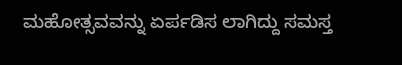ಮಹೋತ್ಸವವನ್ನು ಏರ್ಪಡಿಸ ಲಾಗಿದ್ದು ಸಮಸ್ತ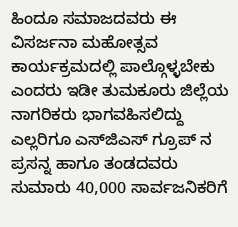ಹಿಂದೂ ಸಮಾಜದವರು ಈ ವಿಸರ್ಜನಾ ಮಹೋತ್ಸವ ಕಾರ್ಯಕ್ರಮದಲ್ಲಿ ಪಾಲ್ಗೊಳ್ಳಬೇಕು ಎಂದರು ಇಡೀ ತುಮಕೂರು ಜಿಲ್ಲೆಯ ನಾಗರಿಕರು ಭಾಗವಹಿಸಲಿದ್ದು ಎಲ್ಲರಿಗೂ ಎಸ್‌ಜಿಎಸ್ ಗ್ರೂಪ್ ನ ಪ್ರಸನ್ನ ಹಾಗೂ ತಂಡದವರು ಸುಮಾರು 40,000 ಸಾರ್ವಜನಿಕರಿಗೆ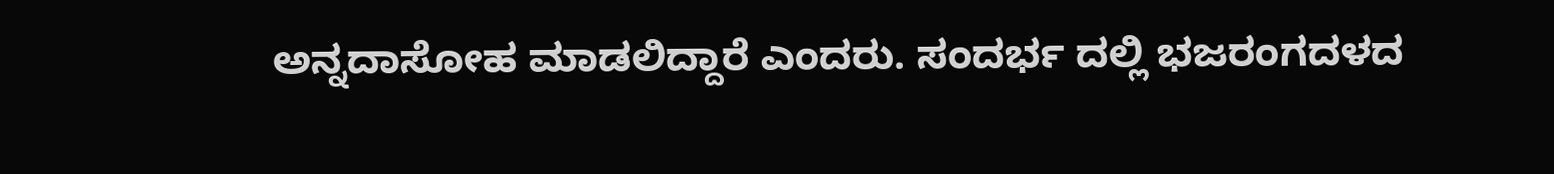ಅನ್ನದಾಸೋಹ ಮಾಡಲಿದ್ದಾರೆ ಎಂದರು. ಸಂದರ್ಭ ದಲ್ಲಿ ಭಜರಂಗದಳದ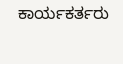ಕಾರ್ಯಕರ್ತರು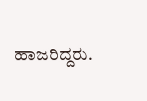ಹಾಜರಿದ್ದರು.